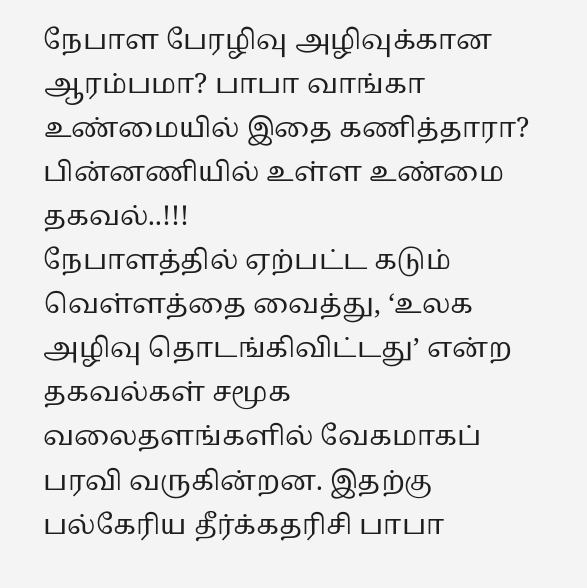நேபாள பேரழிவு அழிவுக்கான ஆரம்பமா? பாபா வாங்கா உண்மையில் இதை கணித்தாரா? பின்னணியில் உள்ள உண்மை தகவல்..!!!
நேபாளத்தில் ஏற்பட்ட கடும் வெள்ளத்தை வைத்து, ‘உலக அழிவு தொடங்கிவிட்டது’ என்ற தகவல்கள் சமூக வலைதளங்களில் வேகமாகப் பரவி வருகின்றன. இதற்கு பல்கேரிய தீர்க்கதரிசி பாபா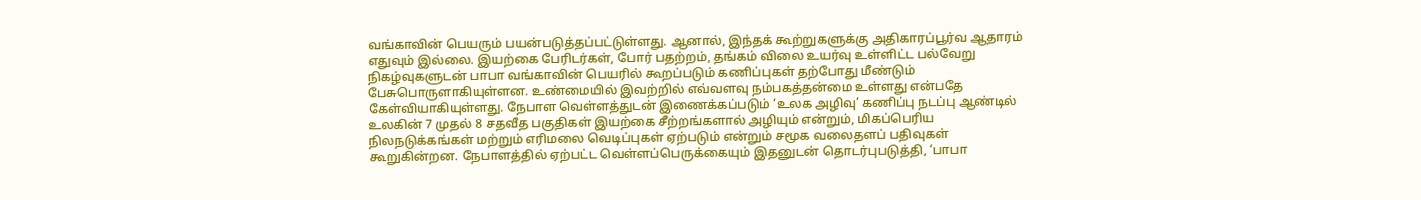வங்காவின் பெயரும் பயன்படுத்தப்பட்டுள்ளது. ஆனால், இந்தக் கூற்றுகளுக்கு அதிகாரப்பூர்வ ஆதாரம் எதுவும் இல்லை. இயற்கை பேரிடர்கள், போர் பதற்றம், தங்கம் விலை உயர்வு உள்ளிட்ட பல்வேறு நிகழ்வுகளுடன் பாபா வங்காவின் பெயரில் கூறப்படும் கணிப்புகள் தற்போது மீண்டும் பேசுபொருளாகியுள்ளன. உண்மையில் இவற்றில் எவ்வளவு நம்பகத்தன்மை உள்ளது என்பதே கேள்வியாகியுள்ளது. நேபாள வெள்ளத்துடன் இணைக்கப்படும் ‘உலக அழிவு’ கணிப்பு நடப்பு ஆண்டில் உலகின் 7 முதல் 8 சதவீத பகுதிகள் இயற்கை சீற்றங்களால் அழியும் என்றும், மிகப்பெரிய நிலநடுக்கங்கள் மற்றும் எரிமலை வெடிப்புகள் ஏற்படும் என்றும் சமூக வலைதளப் பதிவுகள் கூறுகின்றன. நேபாளத்தில் ஏற்பட்ட வெள்ளப்பெருக்கையும் இதனுடன் தொடர்புபடுத்தி, ‘பாபா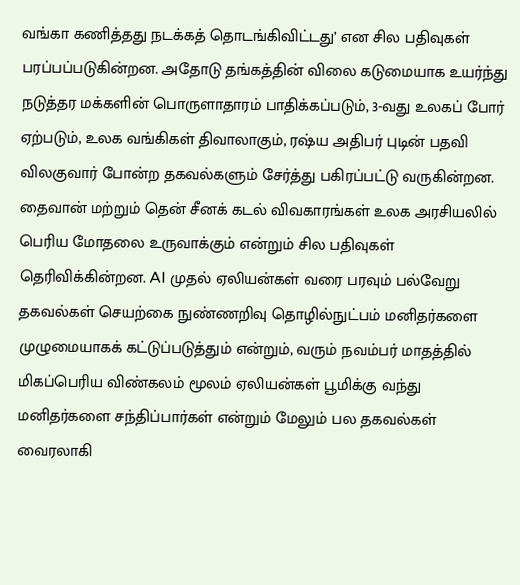வங்கா கணித்தது நடக்கத் தொடங்கிவிட்டது’ என சில பதிவுகள் பரப்பப்படுகின்றன. அதோடு தங்கத்தின் விலை கடுமையாக உயர்ந்து நடுத்தர மக்களின் பொருளாதாரம் பாதிக்கப்படும், 3-வது உலகப் போர் ஏற்படும், உலக வங்கிகள் திவாலாகும், ரஷ்ய அதிபர் புடின் பதவி விலகுவார் போன்ற தகவல்களும் சேர்த்து பகிரப்பட்டு வருகின்றன. தைவான் மற்றும் தென் சீனக் கடல் விவகாரங்கள் உலக அரசியலில் பெரிய மோதலை உருவாக்கும் என்றும் சில பதிவுகள் தெரிவிக்கின்றன. AI முதல் ஏலியன்கள் வரை பரவும் பல்வேறு தகவல்கள் செயற்கை நுண்ணறிவு தொழில்நுட்பம் மனிதர்களை முழுமையாகக் கட்டுப்படுத்தும் என்றும், வரும் நவம்பர் மாதத்தில் மிகப்பெரிய விண்கலம் மூலம் ஏலியன்கள் பூமிக்கு வந்து மனிதர்களை சந்திப்பார்கள் என்றும் மேலும் பல தகவல்கள் வைரலாகி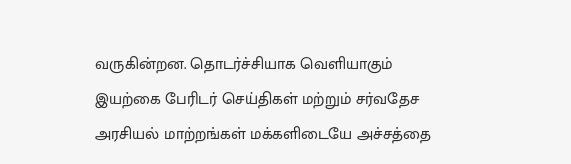வருகின்றன. தொடர்ச்சியாக வெளியாகும் இயற்கை பேரிடர் செய்திகள் மற்றும் சர்வதேச அரசியல் மாற்றங்கள் மக்களிடையே அச்சத்தை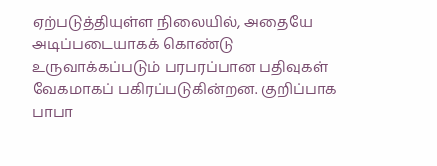ஏற்படுத்தியுள்ள நிலையில், அதையே அடிப்படையாகக் கொண்டு உருவாக்கப்படும் பரபரப்பான பதிவுகள் வேகமாகப் பகிரப்படுகின்றன. குறிப்பாக பாபா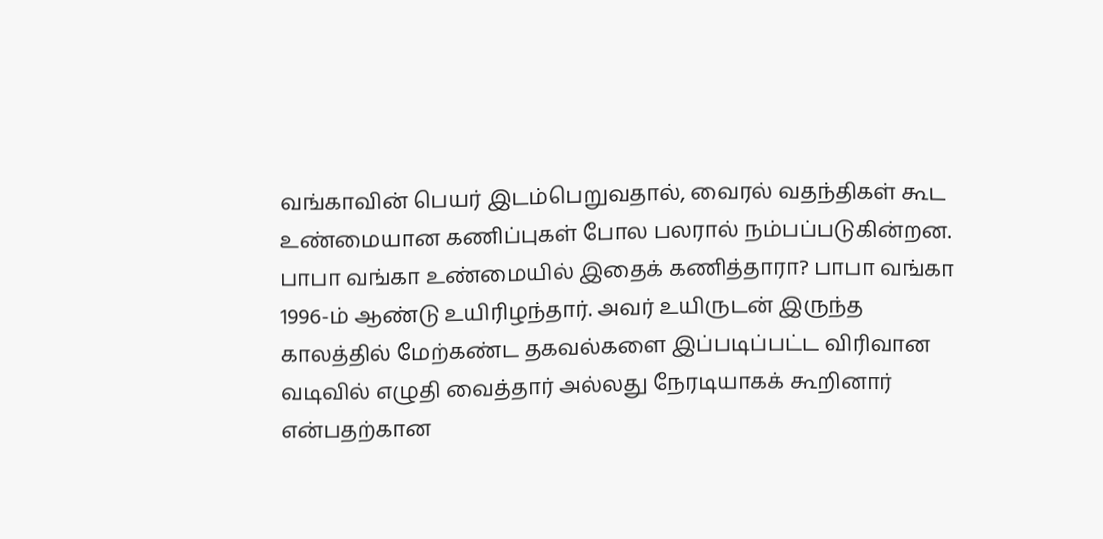வங்காவின் பெயர் இடம்பெறுவதால், வைரல் வதந்திகள் கூட உண்மையான கணிப்புகள் போல பலரால் நம்பப்படுகின்றன. பாபா வங்கா உண்மையில் இதைக் கணித்தாரா? பாபா வங்கா 1996-ம் ஆண்டு உயிரிழந்தார். அவர் உயிருடன் இருந்த காலத்தில் மேற்கண்ட தகவல்களை இப்படிப்பட்ட விரிவான வடிவில் எழுதி வைத்தார் அல்லது நேரடியாகக் கூறினார் என்பதற்கான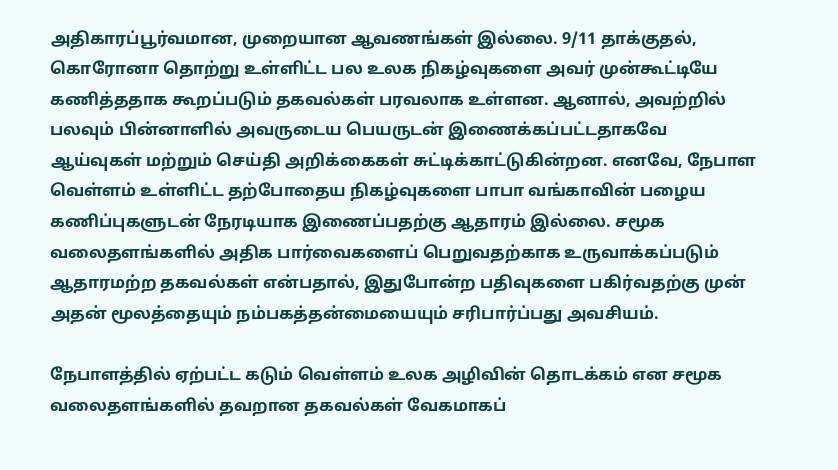அதிகாரப்பூர்வமான, முறையான ஆவணங்கள் இல்லை. 9/11 தாக்குதல், கொரோனா தொற்று உள்ளிட்ட பல உலக நிகழ்வுகளை அவர் முன்கூட்டியே கணித்ததாக கூறப்படும் தகவல்கள் பரவலாக உள்ளன. ஆனால், அவற்றில் பலவும் பின்னாளில் அவருடைய பெயருடன் இணைக்கப்பட்டதாகவே ஆய்வுகள் மற்றும் செய்தி அறிக்கைகள் சுட்டிக்காட்டுகின்றன. எனவே, நேபாள வெள்ளம் உள்ளிட்ட தற்போதைய நிகழ்வுகளை பாபா வங்காவின் பழைய கணிப்புகளுடன் நேரடியாக இணைப்பதற்கு ஆதாரம் இல்லை. சமூக வலைதளங்களில் அதிக பார்வைகளைப் பெறுவதற்காக உருவாக்கப்படும் ஆதாரமற்ற தகவல்கள் என்பதால், இதுபோன்ற பதிவுகளை பகிர்வதற்கு முன் அதன் மூலத்தையும் நம்பகத்தன்மையையும் சரிபார்ப்பது அவசியம்.

நேபாளத்தில் ஏற்பட்ட கடும் வெள்ளம் உலக அழிவின் தொடக்கம் என சமூக வலைதளங்களில் தவறான தகவல்கள் வேகமாகப்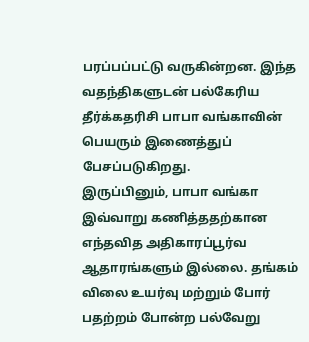பரப்பப்பட்டு வருகின்றன. இந்த வதந்திகளுடன் பல்கேரிய தீர்க்கதரிசி பாபா வங்காவின் பெயரும் இணைத்துப் பேசப்படுகிறது.
இருப்பினும், பாபா வங்கா இவ்வாறு கணித்ததற்கான எந்தவித அதிகாரப்பூர்வ ஆதாரங்களும் இல்லை. தங்கம் விலை உயர்வு மற்றும் போர் பதற்றம் போன்ற பல்வேறு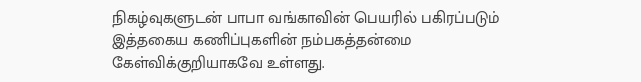நிகழ்வுகளுடன் பாபா வங்காவின் பெயரில் பகிரப்படும் இத்தகைய கணிப்புகளின் நம்பகத்தன்மை கேள்விக்குறியாகவே உள்ளது.